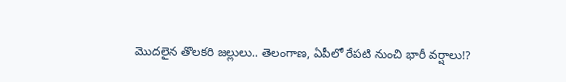మొదలైన తొలకరి జల్లులు.. తెలంగాణ, ఏపీలో రేపటి నుంచి భారీ వర్షాలు!?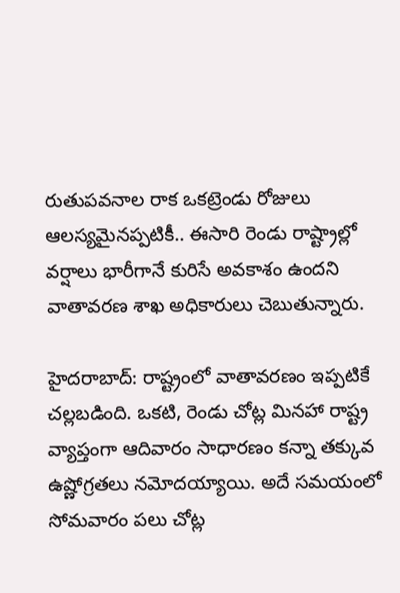రుతుపవనాల రాక ఒకట్రెండు రోజులు ఆలస్యమైనప్పటికీ.. ఈసారి రెండు రాష్ట్రాల్లో వర్షాలు భారీగానే కురిసే అవకాశం ఉందని వాతావరణ శాఖ అధికారులు చెబుతున్నారు.

హైదరాబాద్: రాష్ట్రంలో వాతావరణం ఇప్పటికే చల్లబడింది. ఒకటి, రెండు చోట్ల మినహా రాష్ట్ర వ్యాప్తంగా ఆదివారం సాధారణం కన్నా తక్కువ ఉష్ణోగ్రతలు నమోదయ్యాయి. అదే సమయంలో సోమవారం పలు చోట్ల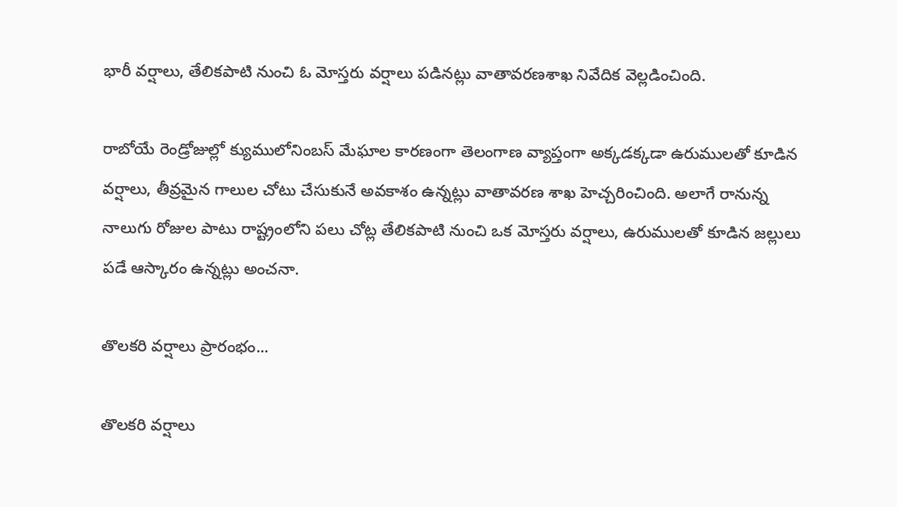భారీ వర్షాలు, తేలికపాటి నుంచి ఓ మోస్తరు వర్షాలు పడినట్లు వాతావరణశాఖ నివేదిక వెల్లడించింది.

రాబోయే రెండ్రోజుల్లో క్యుములోనింబస్ మేఘాల కారణంగా తెలంగాణ వ్యాప్తంగా అక్కడక్కడా ఉరుములతో కూడిన వర్షాలు, తీవ్రమైన గాలుల చోటు చేసుకునే అవకాశం ఉన్నట్లు వాతావరణ శాఖ హెచ్చరించింది. అలాగే రానున్న నాలుగు రోజుల పాటు రాష్ట్రంలోని పలు చోట్ల తేలికపాటి నుంచి ఒక మోస్తరు వర్షాలు, ఉరుములతో కూడిన జల్లులు పడే ఆస్కారం ఉన్నట్లు అంచనా.

తొలకరి వర్షాలు ప్రారంభం...

తొలకరి వర్షాలు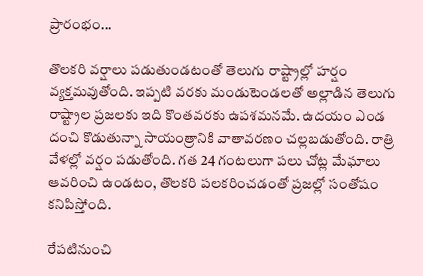ప్రారంభం...

తొలకరి వర్షాలు పడుతుండటంతో తెలుగు రాష్ట్రాల్లో హర్షం వ్యక్తమవుతోంది. ఇప్పటి వరకు మండుటెండలతో అల్లాడిన తెలుగు రాష్ట్రాల ప్రజలకు ఇది కొంతవరకు ఉపశమనమే. ఉదయం ఎండ దంచి కొడుతున్నా సాయంత్రానికి వాతావరణం చల్లబడుతోంది. రాత్రి వేళల్లో వర్షం పడుతోంది. గత 24 గంటలుగా పలు చోట్ల మేఘాలు ఆవరించి ఉండటం, తొలకరి పలకరించడంతో ప్రజల్లో సంతోషం కనిపిస్తోంది.

రేపటినుంచి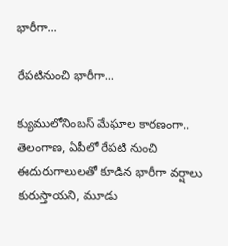భారీగా...

రేపటినుంచి భారీగా...

క్యుములోనింబస్ మేఘాల కారణంగా.. తెలంగాణ, ఏపీలో రేపటి నుంచి ఈదురుగాలులతో కూడిన భారీగా వర్షాలు కురుస్తాయని, మూడు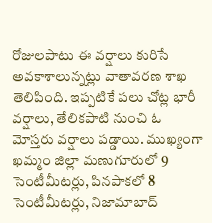రోజులపాటు ఈ వర్షాలు కురిసే అవకాశాలున్నట్లు వాతావరణ శాఖ తెలిపింది. ఇప్పటికే పలు చోట్ల భారీ వర్షాలు, తేలికపాటి నుంచి ఓ మోస్తరు వర్షాలు పడ్డాయి. ముఖ్యంగా ఖమ్మం జిల్లా మణుగూరులో 9 సెంటీమీటర్లు, పినపాకలో 8 సెంటీమీటర్లు, నిజామాబాద్‌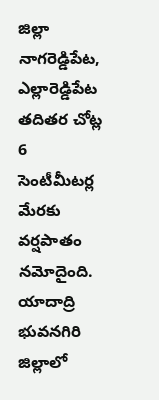జిల్లా నాగరెడ్డిపేట, ఎల్లారెడ్డిపేట తదితర చోట్ల 6 సెంటీమీటర్ల మేరకు వర్షపాతం నమోదైంది. యాదాద్రి భువనగిరి జిల్లాలో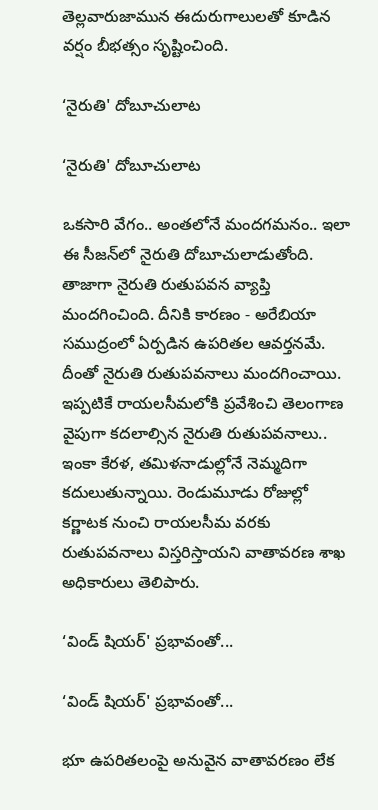తెల్లవారుజామున ఈదురుగాలులతో కూడిన వర్షం బీభత్సం సృష్టించింది.

‘నైరుతి' దోబూచులాట

‘నైరుతి' దోబూచులాట

ఒకసారి వేగం.. అంతలోనే మందగమనం.. ఇలా ఈ సీజన్‌లో నైరుతి దోబూచులాడుతోంది. తాజాగా నైరుతి రుతుపవన వ్యాప్తి మందగించింది. దీనికి కారణం - అరేబియా సముద్రంలో ఏర్పడిన ఉపరితల ఆవర్తనమే. దీంతో నైరుతి రుతుపవనాలు మందగించాయి. ఇప్పటికే రాయలసీమలోకి ప్రవేశించి తెలంగాణ వైపుగా కదలాల్సిన నైరుతి రుతుపవనాలు.. ఇంకా కేరళ, తమిళనాడుల్లోనే నెమ్మదిగా కదులుతున్నాయి. రెండుమూడు రోజుల్లో కర్ణాటక నుంచి రాయలసీమ వరకు రుతుపవనాలు విస్తరిస్తాయని వాతావరణ శాఖ అధికారులు తెలిపారు.

‘విండ్ షియర్' ప్రభావంతో...

‘విండ్ షియర్' ప్రభావంతో...

భూ ఉపరితలంపై అనువైన వాతావరణం లేక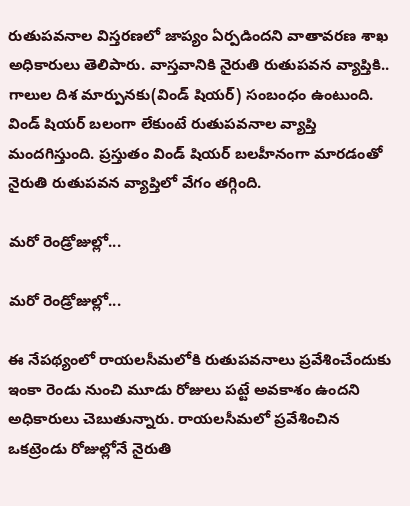రుతుపవనాల విస్తరణలో జాప్యం ఏర్పడిందని వాతావరణ శాఖ అధికారులు తెలిపారు. వాస్తవానికి నైరుతి రుతుపవన వ్యాప్తికి.. గాలుల దిశ మార్పునకు(విండ్‌ షియర్‌) సంబంధం ఉంటుంది. విండ్‌ షియర్‌ బలంగా లేకుంటే రుతుపవనాల వ్యాప్తి మందగిస్తుంది. ప్రస్తుతం విండ్‌ షియర్‌ బలహీనంగా మారడంతో నైరుతి రుతుపవన వ్యాప్తిలో వేగం తగ్గింది.

మరో రెండ్రోజుల్లో...

మరో రెండ్రోజుల్లో...

ఈ నేపథ్యంలో రాయలసీమలోకి రుతుపవనాలు ప్రవేశించేందుకు ఇంకా రెండు నుంచి మూడు రోజులు పట్టే అవకాశం ఉందని అధికారులు చెబుతున్నారు. రాయలసీమలో ప్రవేశించిన ఒకట్రెండు రోజుల్లోనే నైరుతి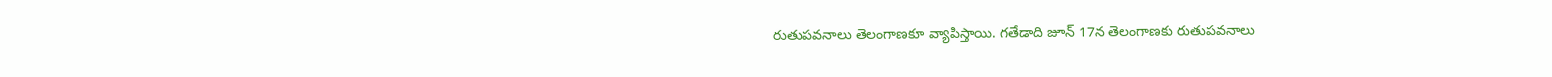రుతుపవనాలు తెలంగాణకూ వ్యాపిస్తాయి. గతేడాది జూన్‌ 17న తెలంగాణకు రుతుపవనాలు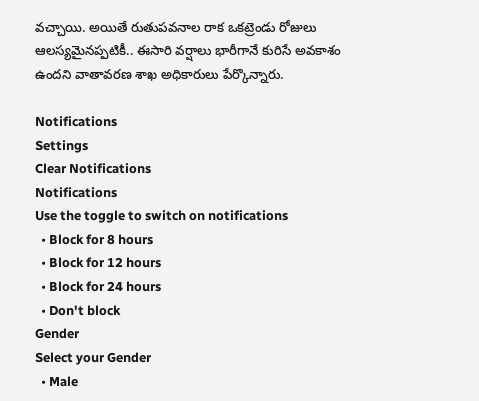వచ్చాయి. అయితే రుతుపవనాల రాక ఒకట్రెండు రోజులు ఆలస్యమైనప్పటికీ.. ఈసారి వర్షాలు భారీగానే కురిసే అవకాశం ఉందని వాతావరణ శాఖ అధికారులు పేర్కొన్నారు.

Notifications
Settings
Clear Notifications
Notifications
Use the toggle to switch on notifications
  • Block for 8 hours
  • Block for 12 hours
  • Block for 24 hours
  • Don't block
Gender
Select your Gender
  • Male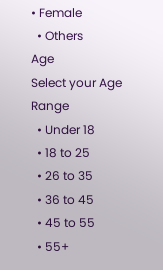• Female
  • Others
Age
Select your Age Range
  • Under 18
  • 18 to 25
  • 26 to 35
  • 36 to 45
  • 45 to 55
  • 55+